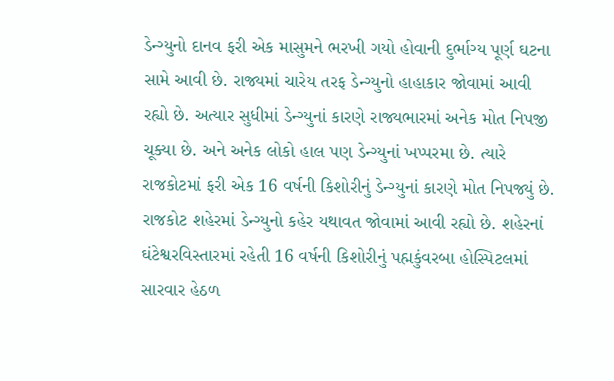ડેન્ગ્યુનો દાનવ ફરી એક માસુમને ભરખી ગયો હોવાની દુર્ભાગ્ય પૂર્ણ ઘટના સામે આવી છે. રાજ્યમાં ચારેય તરફ ડેન્ગ્યુનો હાહાકાર જોવામાં આવી રહ્યો છે. અત્યાર સુધીમાં ડેન્ગ્યુનાં કારણે રાજ્યભારમાં અનેક મોત નિપજી ચૂક્યા છે. અને અનેક લોકો હાલ પણ ડેન્ગ્યુનાં ખપ્પરમા છે. ત્યારે રાજકોટમાં ફરી એક 16 વર્ષની કિશોરીનું ડેન્ગ્યુનાં કારણે મોત નિપજ્યું છે. રાજકોટ શહેરમાં ડેન્ગ્યુનો કહેર યથાવત જોવામાં આવી રહ્યો છે. શહેરનાં ઘંટેશ્વરવિસ્તારમાં રહેતી 16 વર્ષની કિશોરીનું પહ્મકુંવરબા હોસ્પિટલમાં સારવાર હેઠળ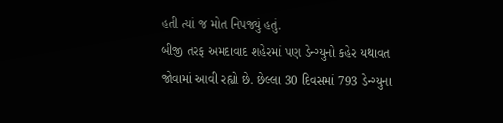હતી ત્યાં જ મોત નિપજ્યું હતું.
બીજી તરફ અમદાવાદ શહેરમાં પણ ડેન્ગ્યુનો કહેર યથાવત જોવામાં આવી રહ્યો છે. છેલ્લા 30 દિવસમાં 793 ડેન્ગ્યુના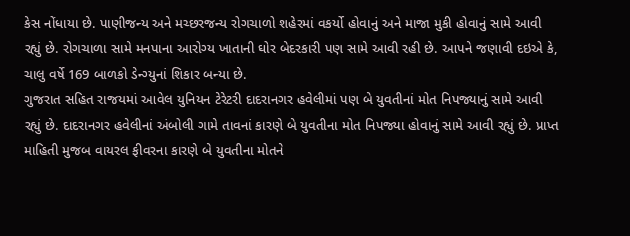કેસ નોંધાયા છે. પાણીજન્ય અને મચ્છરજન્ય રોગચાળો શહેરમાં વકર્યો હોવાનું અને માજા મુકી હોવાનું સામે આવી રહ્યું છે. રોગચાળા સામે મનપાના આરોગ્ય ખાતાની ઘોર બેદરકારી પણ સામે આવી રહી છે. આપને જણાવી દઇએ કે, ચાલુ વર્ષે 169 બાળકો ડેન્ગ્યુનાં શિકાર બન્યા છે.
ગુજરાત સહિત રાજયમાં આવેલ યુનિયન ટેરેટરી દાદરાનગર હવેલીમાં પણ બે યુવતીનાં મોત નિપજ્યાનું સામે આવી રહ્યું છે. દાદરાનગર હવેલીનાં અંબોલી ગામે તાવનાં કારણે બે યુવતીના મોત નિપજ્યા હોવાનું સામે આવી રહ્યું છે. પ્રાપ્ત માહિતી મુજબ વાયરલ ફીવરના કારણે બે યુવતીના મોતને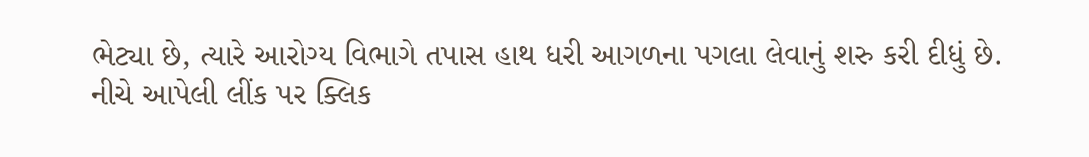ભેટ્યા છે, ત્યારે આરોગ્ય વિભાગે તપાસ હાથ ધરી આગળના પગલા લેવાનું શરુ કરી દીધું છે.
નીચે આપેલી લીંક પર ક્લિક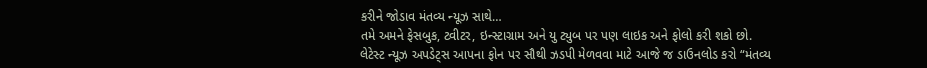કરીને જોડાવ મંતવ્ય ન્યૂઝ સાથે…
તમે અમને ફેસબુક, ટ્વીટર, ઇન્સ્ટાગ્રામ અને યુ ટ્યુબ પર પણ લાઇક અને ફોલો કરી શકો છો.
લેટેસ્ટ ન્યૂઝ અપડેટ્સ આપના ફોન પર સૌથી ઝડપી મેળવવા માટે આજે જ ડાઉનલોડ કરો “મંતવ્ય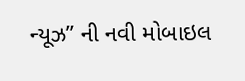ન્યૂઝ” ની નવી મોબાઇલ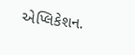એપ્લિકેશન.